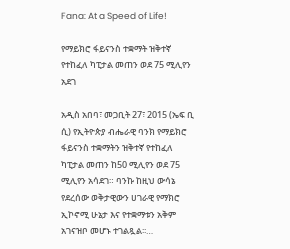Fana: At a Speed of Life!

የማይክሮ ፋይናንስ ተቋማት ዝቅተኛ የተከፈለ ካፒታል መጠን ወደ 75 ሚሊየን አደገ

አዲስ አበባ፣ መጋቢት 27፣ 2015 (ኤፍ ቢ ሲ) የኢትዮጵያ ብሔራዊ ባንክ የማይክሮ ፋይናንስ ተቋማትን ዝቅተኛ የተከፈለ ካፒታል መጠን ከ50 ሚሊየን ወደ 75 ሚሊየን አሳደገ። ባንኩ ከዚህ ውሳኔ የደረሰው ወቅታዊውን ሀገራዊ የማክሮ ኢኮኖሚ ሁኔታ እና የተቋማቱን አቅም አገናዝቦ መሆኑ ተገልጿል፡፡…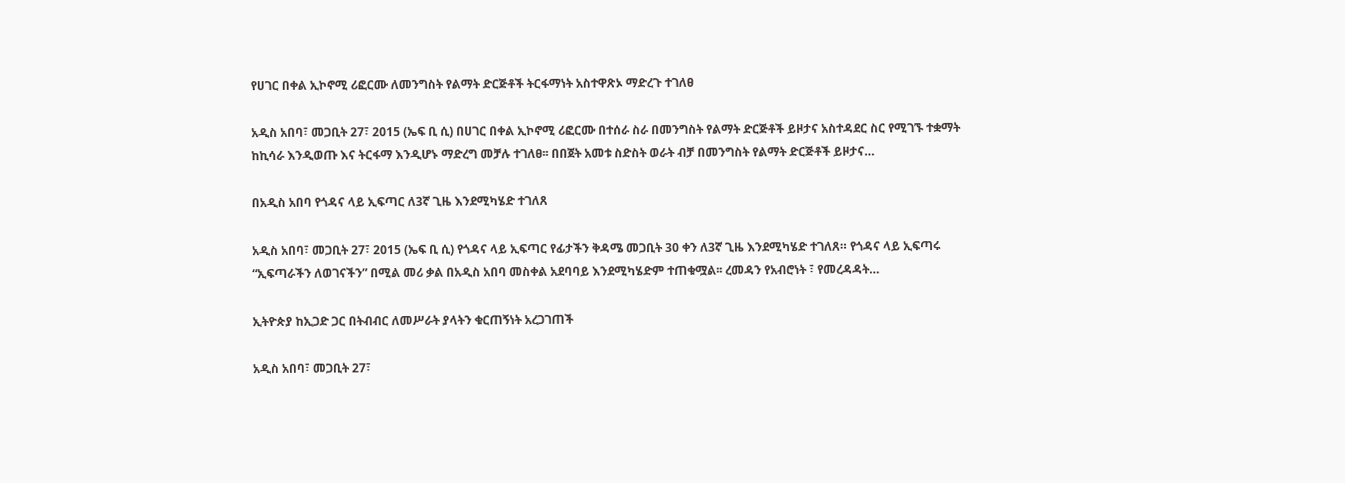የሀገር በቀል ኢኮኖሚ ሪፎርሙ ለመንግስት የልማት ድርጅቶች ትርፋማነት አስተዋጽኦ ማድረጉ ተገለፀ

አዲስ አበባ፣ መጋቢት 27፣ 2015 (ኤፍ ቢ ሲ) በሀገር በቀል ኢኮኖሚ ሪፎርሙ በተሰራ ስራ በመንግስት የልማት ድርጅቶች ይዞታና አስተዳደር ስር የሚገኙ ተቋማት ከኪሳራ እንዲወጡ እና ትርፋማ እንዲሆኑ ማድረግ መቻሉ ተገለፀ፡፡ በበጀት አመቱ ስድስት ወራት ብቻ በመንግስት የልማት ድርጅቶች ይዞታና…

በአዲስ አበባ የጎዳና ላይ ኢፍጣር ለ3ኛ ጊዜ እንደሚካሄድ ተገለጸ

አዲስ አበባ፣ መጋቢት 27፣ 2015 (ኤፍ ቢ ሲ) የጎዳና ላይ ኢፍጣር የፊታችን ቅዳሜ መጋቢት 30 ቀን ለ3ኛ ጊዜ እንደሚካሄድ ተገለጸ። የጎዳና ላይ ኢፍጣሩ “ኢፍጣራችን ለወገናችን” በሚል መሪ ቃል በአዲስ አበባ መስቀል አደባባይ እንደሚካሄድም ተጠቁሟል፡፡ ረመዳን የአብሮነት ፣ የመረዳዳት…

ኢትዮጵያ ከኢጋድ ጋር በትብብር ለመሥራት ያላትን ቁርጠኝነት አረጋገጠች

አዲስ አበባ፣ መጋቢት 27፣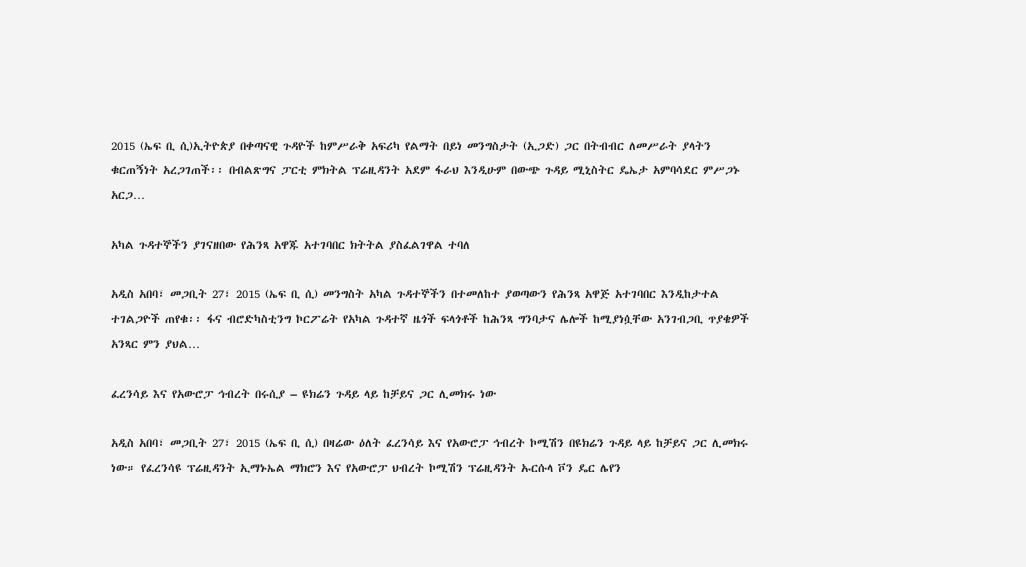2015 (ኤፍ ቢ ሲ)ኢትዮጵያ በቀጣናዊ ጉዳዮች ከምሥራቅ አፍሪካ የልማት በይነ መንግስታት (ኢጋድ) ጋር በትብብር ለመሥራት ያላትን ቁርጠኝነት አረጋገጠች፡፡ በብልጽግና ፓርቲ ምክትል ፕሬዚዳንት አደም ፋራህ እንዲሁም በውጭ ጉዳይ ሚኒስትር ዴኤታ አምባሳደር ምሥጋኑ አርጋ…

አካል ጉዳተኞችን ያገናዘበው የሕንጻ አዋጁ አተገባበር ክትትል ያስፈልገዋል ተባለ

አዲስ አበባ፣ መጋቢት 27፣ 2015 (ኤፍ ቢ ሲ) መንግስት አካል ጉዳተኞችን በተመለከተ ያወጣውን የሕንጻ አዋጅ አተገባበር እንዲከታተል ተገልጋዮች ጠየቁ፡፡ ፋና ብሮድካስቲንግ ኮርፖሬት የአካል ጉዳተኛ ዜጎች ፍላጎቶች ከሕንጻ ግንባታና ሌሎች ከሚያነሷቸው አንገብጋቢ ጥያቄዎች አንጻር ምን ያህል…

ፈረንሳይ እና የአውሮፓ ኅብረት በሩሲያ – ዩክሬን ጉዳይ ላይ ከቻይና ጋር ሊመክሩ ነው

አዲስ አበባ፣ መጋቢት 27፣ 2015 (ኤፍ ቢ ሲ) በዛሬው ዕለት ፈረንሳይ እና የአውሮፓ ኅብረት ኮሚሽን በዩክሬን ጉዳይ ላይ ከቻይና ጋር ሊመክሩ ነው። የፈረንሳዩ ፕሬዚዳንት ኢማኑኤል ማክሮን እና የአውሮፓ ህብረት ኮሚሽን ፕሬዚዳንት ኡርሱላ ቮን ዴር ሌየን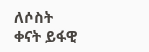ለሶስት ቀናት ይፋዊ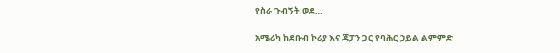የስራ ጉብኝት ወደ…

አሜሪካ ከደቡብ ኮሪያ እና ጃፓን ጋር የባሕር ኃይል ልምምድ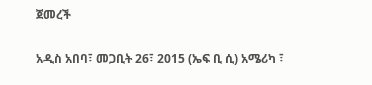ጀመረች

አዲስ አበባ፣ መጋቢት 26፣ 2015 (ኤፍ ቢ ሲ) አሜሪካ ፣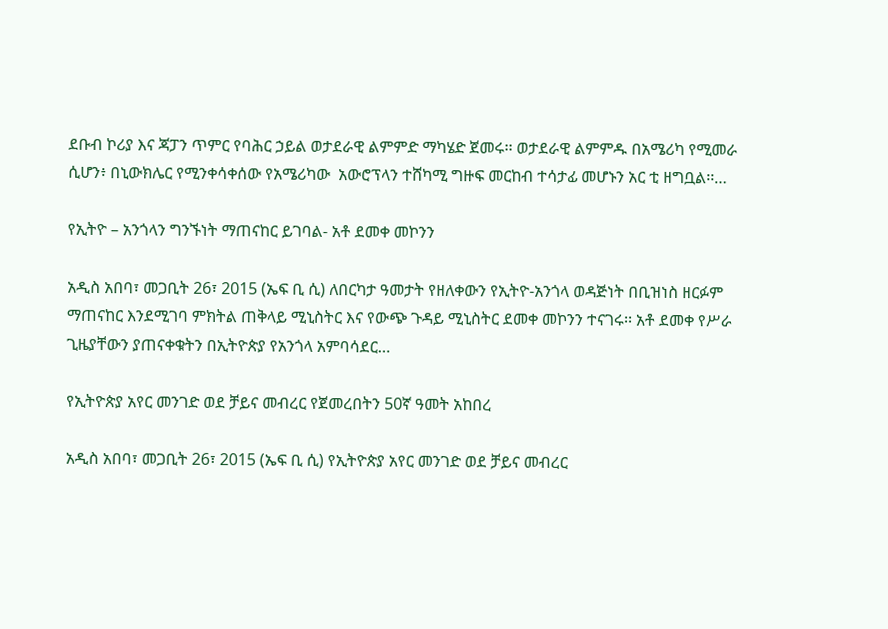ደቡብ ኮሪያ እና ጃፓን ጥምር የባሕር ኃይል ወታደራዊ ልምምድ ማካሄድ ጀመሩ፡፡ ወታደራዊ ልምምዱ በአሜሪካ የሚመራ ሲሆን፥ በኒውክሌር የሚንቀሳቀሰው የአሜሪካው  አውሮፕላን ተሸካሚ ግዙፍ መርከብ ተሳታፊ መሆኑን አር ቲ ዘግቧል፡፡…

የኢትዮ – አንጎላን ግንኙነት ማጠናከር ይገባል- አቶ ደመቀ መኮንን

አዲስ አበባ፣ መጋቢት 26፣ 2015 (ኤፍ ቢ ሲ) ለበርካታ ዓመታት የዘለቀውን የኢትዮ-አንጎላ ወዳጅነት በቢዝነስ ዘርፉም ማጠናከር እንደሚገባ ምክትል ጠቅላይ ሚኒስትር እና የውጭ ጉዳይ ሚኒስትር ደመቀ መኮንን ተናገሩ፡፡ አቶ ደመቀ የሥራ ጊዜያቸውን ያጠናቀቁትን በኢትዮጵያ የአንጎላ አምባሳደር…

የኢትዮጵያ አየር መንገድ ወደ ቻይና መብረር የጀመረበትን 50ኛ ዓመት አከበረ

አዲስ አበባ፣ መጋቢት 26፣ 2015 (ኤፍ ቢ ሲ) የኢትዮጵያ አየር መንገድ ወደ ቻይና መብረር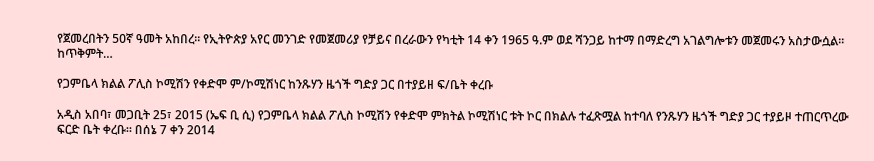የጀመረበትን 50ኛ ዓመት አከበረ። የኢትዮጵያ አየር መንገድ የመጀመሪያ የቻይና በረራውን የካቲት 14 ቀን 1965 ዓ.ም ወደ ሻንጋይ ከተማ በማድረግ አገልግሎቱን መጀመሩን አስታውሷል፡፡ ከጥቅምት…

የጋምቤላ ክልል ፖሊስ ኮሚሽን የቀድሞ ም/ኮሚሽነር ከንጹሃን ዜጎች ግድያ ጋር በተያይዘ ፍ/ቤት ቀረቡ

አዲስ አበባ፣ መጋቢት 25፣ 2015 (ኤፍ ቢ ሲ) የጋምቤላ ክልል ፖሊስ ኮሚሽን የቀድሞ ምክትል ኮሚሽነር ቱት ኮር በክልሉ ተፈጽሟል ከተባለ የንጹሃን ዜጎች ግድያ ጋር ተያይዞ ተጠርጥረው ፍርድ ቤት ቀረቡ። በሰኔ 7 ቀን 2014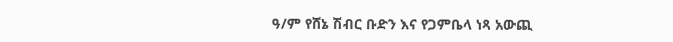ዓ/ም የሸኔ ሽብር ቡድን እና የጋምቤላ ነጻ አውጪ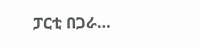ፓርቲ በጋራ…